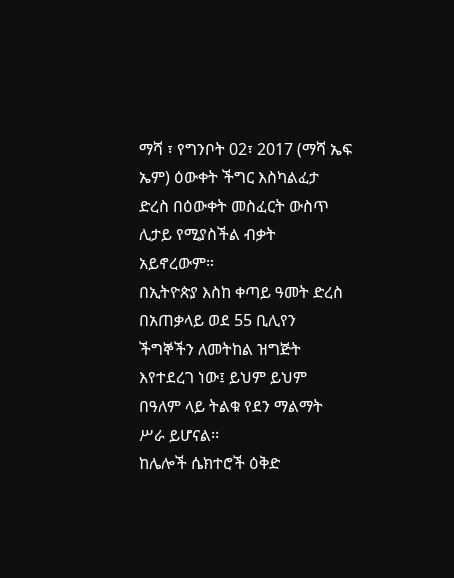ማሻ ፣ የግንቦት 02፣ 2017 (ማሻ ኤፍ ኤም) ዕውቀት ችግር እስካልፈታ ድረስ በዕውቀት መስፈርት ውስጥ ሊታይ የሚያስችል ብቃት አይኖረውም።
በኢትዮጵያ እስከ ቀጣይ ዓመት ድረስ በአጠቃላይ ወደ 55 ቢሊየን ችግኞችን ለመትከል ዝግጅት እየተደረገ ነው፤ ይህም ይህም በዓለም ላይ ትልቁ የደን ማልማት ሥራ ይሆናል፡፡
ከሌሎች ሴክተሮች ዕቅድ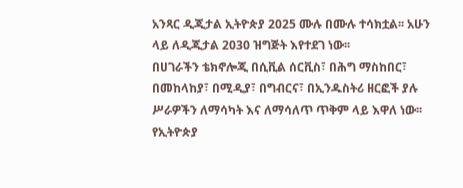አንጻር ዲጂታል ኢትዮጵያ 2025 ሙሉ በሙሉ ተሳክቷል፡፡ አሁን ላይ ለዲጂታል 2030 ዝግጅት እየተደገ ነው፡፡
በሀገራችን ቴክኖሎጂ በሲቪል ሰርቪስ፣ በሕግ ማስከበር፣ በመከላከያ፣ በሚዲያ፣ በግብርና፣ በኢንዱስትሪ ዘርፎች ያሉ ሥራዎችን ለማሳካት እና ለማሳለጥ ጥቅም ላይ እዋለ ነው፡፡
የኢትዮጵያ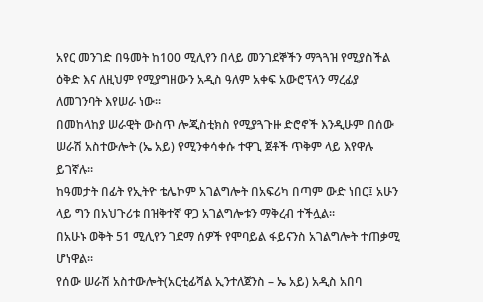አየር መንገድ በዓመት ከ100 ሚሊየን በላይ መንገደኞችን ማጓጓዝ የሚያስችል ዕቅድ እና ለዚህም የሚያግዘውን አዲስ ዓለም አቀፍ አውሮፕላን ማረፊያ ለመገንባት እየሠራ ነው፡፡
በመከላከያ ሠራዊት ውስጥ ሎጂስቲክስ የሚያጓጉዙ ድሮኖች እንዲሁም በሰው ሠራሽ አስተውሎት (ኤ አይ) የሚንቀሳቀሱ ተዋጊ ጀቶች ጥቅም ላይ እየዋሉ ይገኛሉ።
ከዓመታት በፊት የኢትዮ ቴሌኮም አገልግሎት በአፍሪካ በጣም ውድ ነበር፤ አሁን ላይ ግን በአህጉሪቱ በዝቅተኛ ዋጋ አገልግሎቱን ማቅረብ ተችሏል፡፡
በአሁኑ ወቅት 51 ሚሊየን ገደማ ሰዎች የሞባይል ፋይናንስ አገልግሎት ተጠቃሚ ሆነዋል፡፡
የሰው ሠራሽ አስተውሎት(አርቲፊሻል ኢንተለጀንስ – ኤ አይ) አዲስ አበባ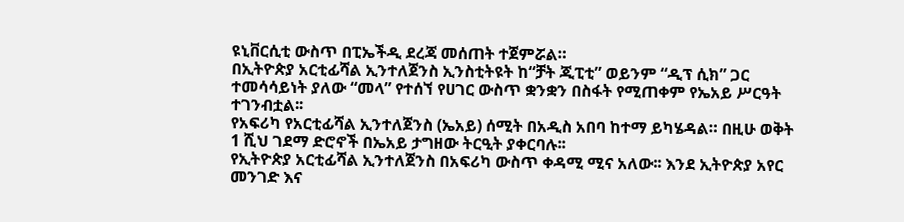ዩኒቨርሲቲ ውስጥ በፒኤችዲ ደረጃ መሰጠት ተጀምሯል።
በኢትዮጵያ አርቲፊሻል ኢንተለጀንስ ኢንስቲትዩት ከ“ቻት ጂፒቲ” ወይንም “ዲፕ ሲክ” ጋር ተመሳሳይነት ያለው “መላ” የተሰኘ የሀገር ውስጥ ቋንቋን በስፋት የሚጠቀም የኤአይ ሥርዓት ተገንብቷል፡፡
የአፍሪካ የአርቲፊሻል ኢንተለጀንስ (ኤአይ) ሰሚት በአዲስ አበባ ከተማ ይካሄዳል። በዚሁ ወቅት 1 ሺህ ገደማ ድሮኖች በኤአይ ታግዘው ትርዒት ያቀርባሉ፡፡
የኢትዮጵያ አርቲፊሻል ኢንተለጀንስ በአፍሪካ ውስጥ ቀዳሚ ሚና አለው፡፡ እንደ ኢትዮጵያ አየር መንገድ እና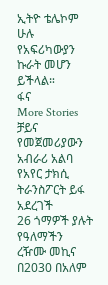ኢትዮ ቴሌኮም ሁሉ የአፍሪካውያን ኩራት መሆን ይችላል።
ፋና
More Stories
ቻይና የመጀመሪያውን አብራሪ አልባ የአየር ታክሲ ትራንስፖርት ይፋ አደረገች
26 ጎማዎች ያሉት የዓለማችን ረዥሙ መኪና
በ2030 በአለም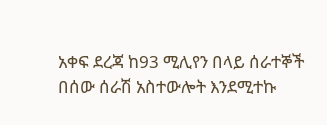አቀፍ ደረጃ ከ93 ሚሊየን በላይ ሰራተኞች በሰው ሰራሽ አስተውሎት እንደሚተኩ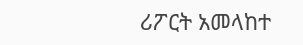ሪፖርት አመላከተ